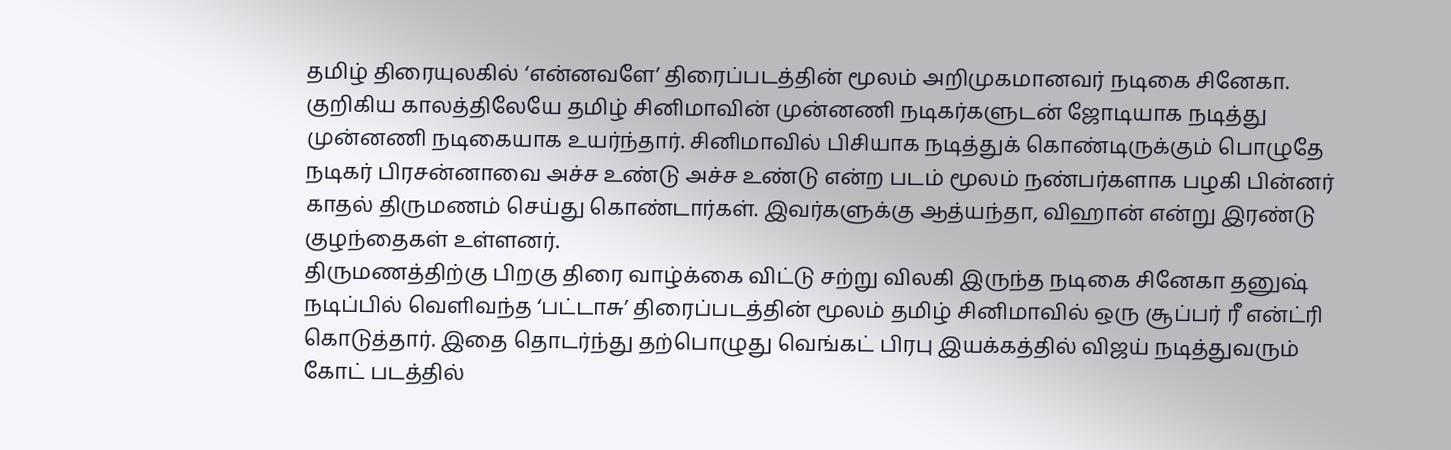தமிழ் திரையுலகில் ‘என்னவளே’ திரைப்படத்தின் மூலம் அறிமுகமானவர் நடிகை சினேகா. குறிகிய காலத்திலேயே தமிழ் சினிமாவின் முன்னணி நடிகர்களுடன் ஜோடியாக நடித்து முன்னணி நடிகையாக உயர்ந்தார். சினிமாவில் பிசியாக நடித்துக் கொண்டிருக்கும் பொழுதே நடிகர் பிரசன்னாவை அச்ச உண்டு அச்ச உண்டு என்ற படம் மூலம் நண்பர்களாக பழகி பின்னர் காதல் திருமணம் செய்து கொண்டார்கள். இவர்களுக்கு ஆத்யந்தா, விஹான் என்று இரண்டு குழந்தைகள் உள்ளனர்.
திருமணத்திற்கு பிறகு திரை வாழ்க்கை விட்டு சற்று விலகி இருந்த நடிகை சினேகா தனுஷ் நடிப்பில் வெளிவந்த ‘பட்டாசு’ திரைப்படத்தின் மூலம் தமிழ் சினிமாவில் ஒரு சூப்பர் ரீ என்ட்ரி கொடுத்தார். இதை தொடர்ந்து தற்பொழுது வெங்கட் பிரபு இயக்கத்தில் விஜய் நடித்துவரும் கோட் படத்தில்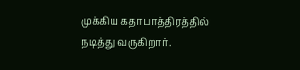முக்கிய கதாபாத்திரத்தில் நடித்து வருகிறார்.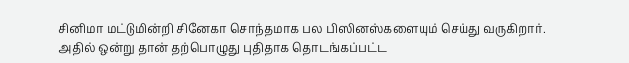சினிமா மட்டுமின்றி சினேகா சொந்தமாக பல பிஸினஸ்களையும் செய்து வருகிறார்.
அதில் ஒன்று தான் தற்பொழுது புதிதாக தொடங்கப்பட்ட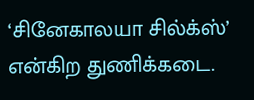‘சினேகாலயா சில்க்ஸ்’ என்கிற துணிக்கடை.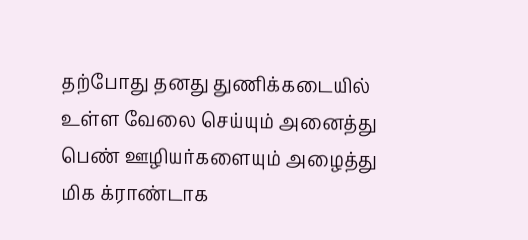தற்போது தனது துணிக்கடையில் உள்ள வேலை செய்யும் அனைத்து பெண் ஊழியர்களையும் அழைத்து மிக க்ராண்டாக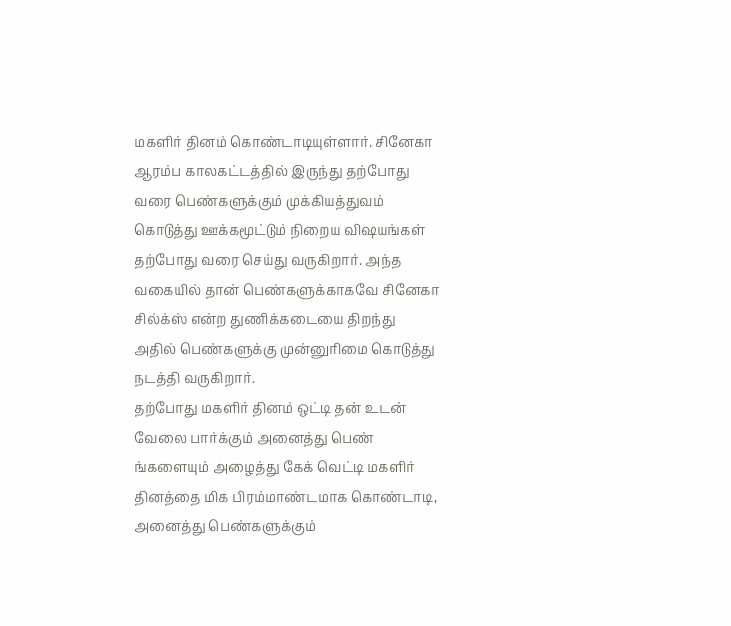மகளிர் தினம் கொண்டாடியுள்ளார். சினேகா ஆரம்ப காலகட்டத்தில் இருந்து தற்போது வரை பெண்களுக்கும் முக்கியத்துவம் கொடுத்து ஊக்கமூட்டும் நிறைய விஷயங்கள் தற்போது வரை செய்து வருகிறார். அந்த வகையில் தான் பெண்களுக்காகவே சினேகா சில்க்ஸ் என்ற துணிக்கடையை திறந்து அதில் பெண்களுக்கு முன்னுரிமை கொடுத்து நடத்தி வருகிறார்.
தற்போது மகளிர் தினம் ஒட்டி தன் உடன் வேலை பார்க்கும் அனைத்து பெண் ங்களையும் அழைத்து கேக் வெட்டி மகளிர் தினத்தை மிக பிரம்மாண்டமாக கொண்டாடி, அனைத்து பெண்களுக்கும்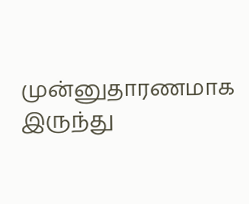முன்னுதாரணமாக இருந்து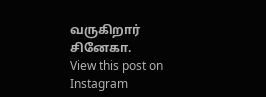வருகிறார் சினேகா.
View this post on Instagram